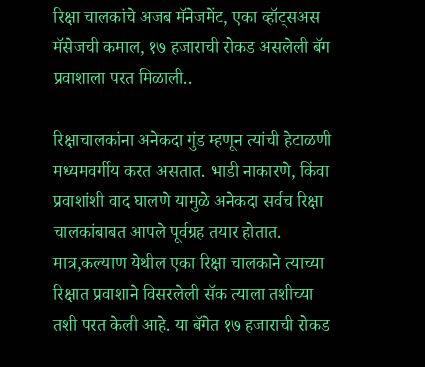रिक्षा चालकांचे अजब मॅनेजमेंट, एका व्हॉट्सअस मॅसेजची कमाल, १७ हजाराची रोकड असलेली बॅग प्रवाशाला परत मिळाली..

रिक्षाचालकांना अनेकदा गुंड म्हणून त्यांची हेटाळणी मध्यमवर्गीय करत असतात. भाडी नाकारणे, किंवा प्रवाशांशी वाद घालणे यामुळे अनेकदा सर्वच रिक्षा चालकांबाबत आपले पूर्वग्रह तयार होतात. मात्र,कल्याण येथील एका रिक्षा चालकाने त्याच्या रिक्षात प्रवाशाने विसरलेली सॅक त्याला तशीच्या तशी परत केली आहे. या बॅगेत १७ हजाराची रोकड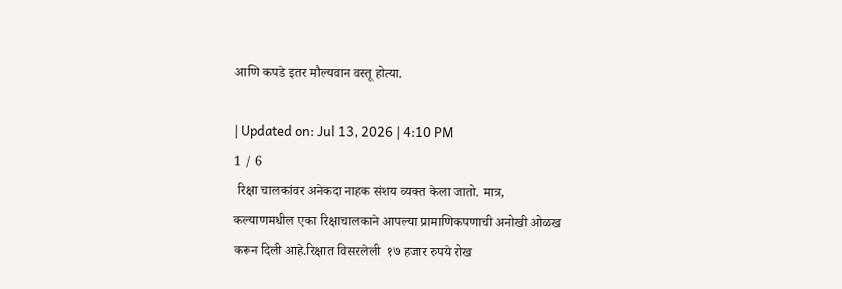आणि कपडे इतर मौल्यवान वस्तू होत्या.

| Updated on: Jul 13, 2026 | 4:10 PM
1 / 6
 रिक्षा चालकांवर अनेकदा नाहक संशय व्यक्त केला जातो. मात्र, कल्याणमधील एका रिक्षाचालकाने आपल्या प्रामाणिकपणाची अनोखी ओळख करून दिली आहे.रिक्षात विसरलेली  १७ हजार रुपये रोख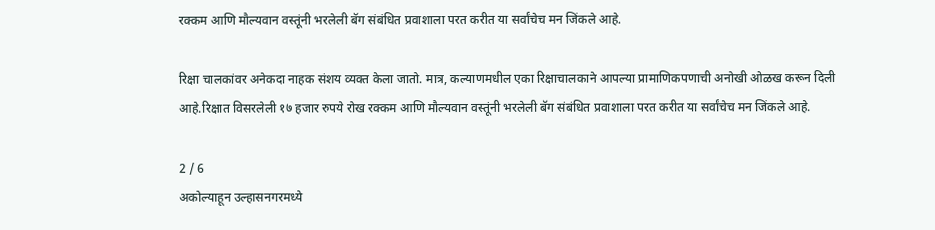रक्कम आणि मौल्यवान वस्तूंनी भरलेली बॅग संबंधित प्रवाशाला परत करीत या सर्वांचेच मन जिंकले आहे.

रिक्षा चालकांवर अनेकदा नाहक संशय व्यक्त केला जातो. मात्र, कल्याणमधील एका रिक्षाचालकाने आपल्या प्रामाणिकपणाची अनोखी ओळख करून दिली आहे.रिक्षात विसरलेली १७ हजार रुपये रोख रक्कम आणि मौल्यवान वस्तूंनी भरलेली बॅग संबंधित प्रवाशाला परत करीत या सर्वांचेच मन जिंकले आहे.

2 / 6
अकोल्याहून उल्हासनगरमध्ये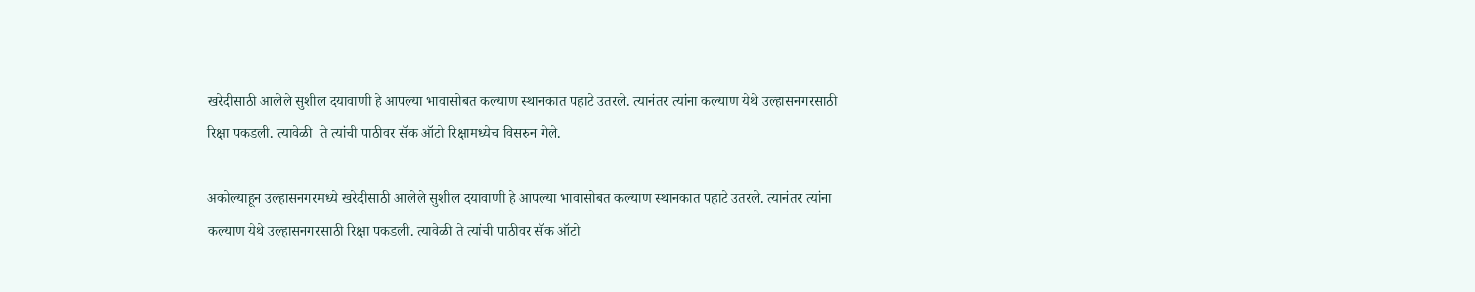खरेदीसाठी आलेले सुशील दयावाणी हे आपल्या भावासोबत कल्याण स्थानकात पहाटे उतरले. त्यानंतर त्यांना कल्याण येथे उल्हासनगरसाठी रिक्षा पकडली. त्यावेळी  ते त्यांची पाठीवर सॅक ऑटो रिक्षामध्येच विसरुन गेले.

अकोल्याहून उल्हासनगरमध्ये खरेदीसाठी आलेले सुशील दयावाणी हे आपल्या भावासोबत कल्याण स्थानकात पहाटे उतरले. त्यानंतर त्यांना कल्याण येथे उल्हासनगरसाठी रिक्षा पकडली. त्यावेळी ते त्यांची पाठीवर सॅक ऑटो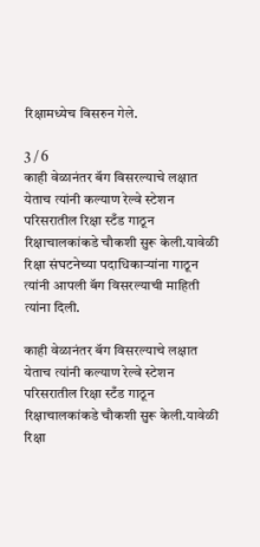रिक्षामध्येच विसरुन गेले.

3 / 6
काही वेळानंतर बॅग विसरल्याचे लक्षात येताच त्यांनी कल्याण रेल्वे स्टेशन परिसरातील रिक्षा स्टँड गाठून रिक्षाचालकांकडे चौकशी सुरू केली.यावेळी रिक्षा संघटनेच्या पदाधिकाऱ्यांना गाठून त्यांनी आपली बॅग विसरल्याची माहिती त्यांना दिली.

काही वेळानंतर बॅग विसरल्याचे लक्षात येताच त्यांनी कल्याण रेल्वे स्टेशन परिसरातील रिक्षा स्टँड गाठून रिक्षाचालकांकडे चौकशी सुरू केली.यावेळी रिक्षा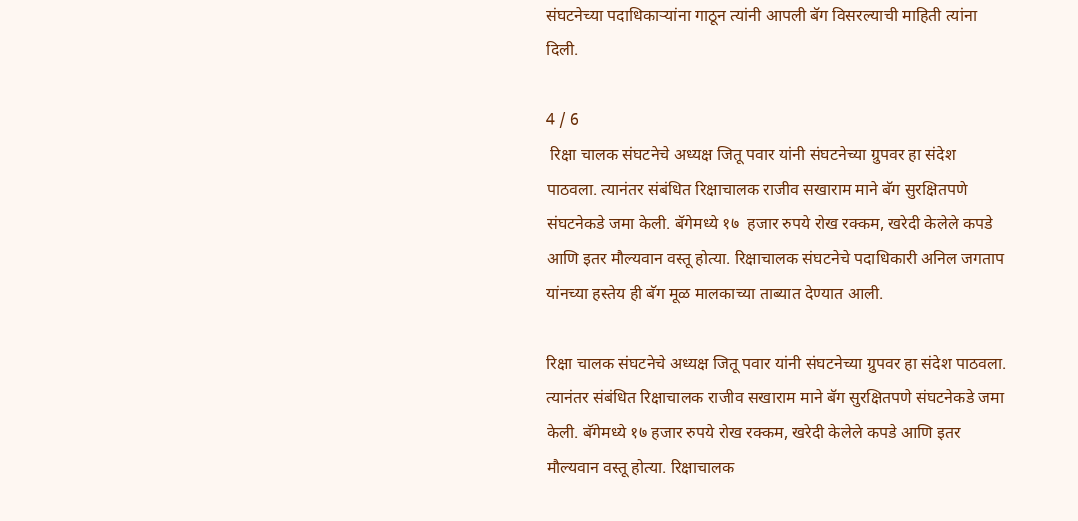संघटनेच्या पदाधिकाऱ्यांना गाठून त्यांनी आपली बॅग विसरल्याची माहिती त्यांना दिली.

4 / 6
 रिक्षा चालक संघटनेचे अध्यक्ष जितू पवार यांनी संघटनेच्या ग्रुपवर हा संदेश पाठवला. त्यानंतर संबंधित रिक्षाचालक राजीव सखाराम माने बॅग सुरक्षितपणे संघटनेकडे जमा केली. बॅगेमध्ये १७  हजार रुपये रोख रक्कम, खरेदी केलेले कपडे आणि इतर मौल्यवान वस्तू होत्या. रिक्षाचालक संघटनेचे पदाधिकारी अनिल जगताप यांनच्या हस्तेय ही बॅग मूळ मालकाच्या ताब्यात देण्यात आली.

रिक्षा चालक संघटनेचे अध्यक्ष जितू पवार यांनी संघटनेच्या ग्रुपवर हा संदेश पाठवला. त्यानंतर संबंधित रिक्षाचालक राजीव सखाराम माने बॅग सुरक्षितपणे संघटनेकडे जमा केली. बॅगेमध्ये १७ हजार रुपये रोख रक्कम, खरेदी केलेले कपडे आणि इतर मौल्यवान वस्तू होत्या. रिक्षाचालक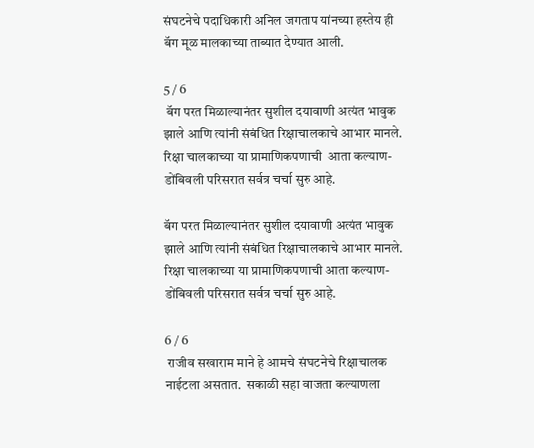संघटनेचे पदाधिकारी अनिल जगताप यांनच्या हस्तेय ही बॅग मूळ मालकाच्या ताब्यात देण्यात आली.

5 / 6
 बॅग परत मिळाल्यानंतर सुशील दयावाणी अत्यंत भावुक झाले आणि त्यांनी संबंधित रिक्षाचालकाचे आभार मानले.  रिक्षा चालकाच्या या प्रामाणिकपणाची  आता कल्याण-डोंबिवली परिसरात सर्वत्र चर्चा सुरु आहे.

बॅग परत मिळाल्यानंतर सुशील दयावाणी अत्यंत भावुक झाले आणि त्यांनी संबंधित रिक्षाचालकाचे आभार मानले. रिक्षा चालकाच्या या प्रामाणिकपणाची आता कल्याण-डोंबिवली परिसरात सर्वत्र चर्चा सुरु आहे.

6 / 6
 राजीव सखाराम माने हे आमचे संघटनेचे रिक्षाचालक नाईटला असतात.  सकाळी सहा वाजता कल्याणला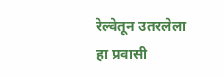रेल्वेतून उतरलेला हा प्रवासी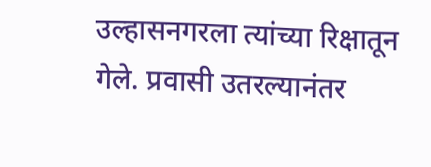उल्हासनगरला त्यांच्या रिक्षातून गेले. प्रवासी उतरल्यानंतर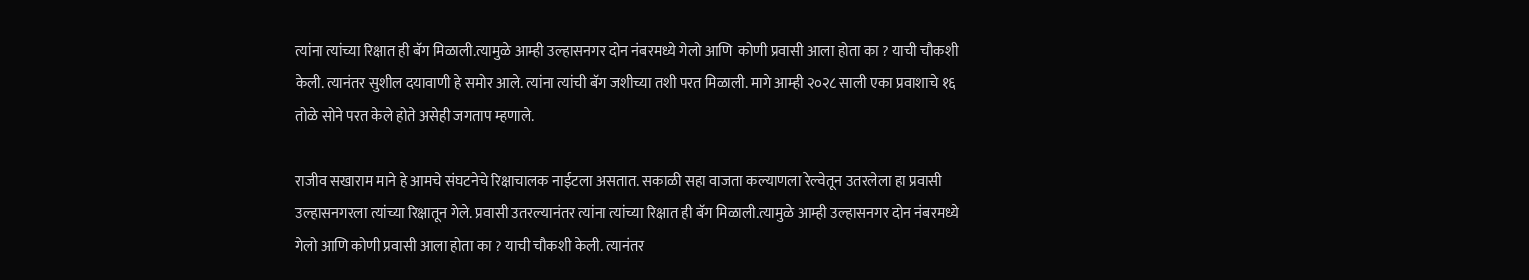त्यांना त्यांच्या रिक्षात ही बॅग मिळाली.त्यामुळे आम्ही उल्हासनगर दोन नंबरमध्ये गेलो आणि  कोणी प्रवासी आला होता का ? याची चौकशी केली. त्यानंतर सुशील दयावाणी हे समोर आले. त्यांना त्यांची बॅग जशीच्या तशी परत मिळाली. मागे आम्ही २०२८ साली एका प्रवाशाचे १६ तोळे सोने परत केले होते असेही जगताप म्हणाले.

राजीव सखाराम माने हे आमचे संघटनेचे रिक्षाचालक नाईटला असतात. सकाळी सहा वाजता कल्याणला रेल्वेतून उतरलेला हा प्रवासी उल्हासनगरला त्यांच्या रिक्षातून गेले. प्रवासी उतरल्यानंतर त्यांना त्यांच्या रिक्षात ही बॅग मिळाली.त्यामुळे आम्ही उल्हासनगर दोन नंबरमध्ये गेलो आणि कोणी प्रवासी आला होता का ? याची चौकशी केली. त्यानंतर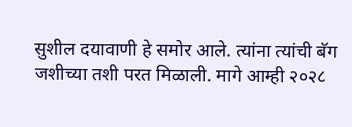सुशील दयावाणी हे समोर आले. त्यांना त्यांची बॅग जशीच्या तशी परत मिळाली. मागे आम्ही २०२८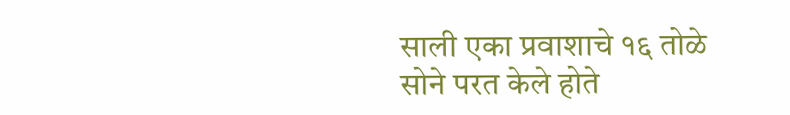साली एका प्रवाशाचे १६ तोळे सोने परत केले होते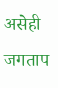असेही जगताप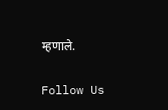म्हणाले.

Follow Us